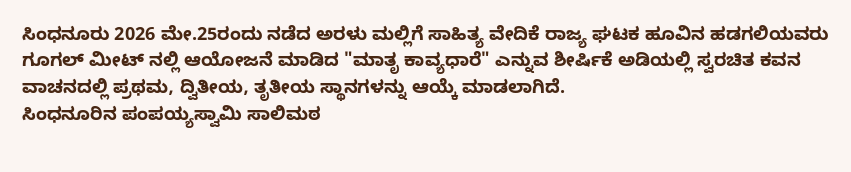ಸಿಂಧನೂರು 2026 ಮೇ.25ರಂದು ನಡೆದ ಅರಳು ಮಲ್ಲಿಗೆ ಸಾಹಿತ್ಯ ವೇದಿಕೆ ರಾಜ್ಯ ಘಟಕ ಹೂವಿನ ಹಡಗಲಿಯವರು ಗೂಗಲ್ ಮೀಟ್ ನಲ್ಲಿ ಆಯೋಜನೆ ಮಾಡಿದ "ಮಾತೃ ಕಾವ್ಯಧಾರೆ" ಎನ್ನುವ ಶೀರ್ಷಿಕೆ ಅಡಿಯಲ್ಲಿ ಸ್ವರಚಿತ ಕವನ ವಾಚನದಲ್ಲಿ ಪ್ರಥಮ, ದ್ವಿತೀಯ, ತೃತೀಯ ಸ್ಥಾನಗಳನ್ನು ಆಯ್ಕೆ ಮಾಡಲಾಗಿದೆ.
ಸಿಂಧನೂರಿನ ಪಂಪಯ್ಯಸ್ವಾಮಿ ಸಾಲಿಮಠ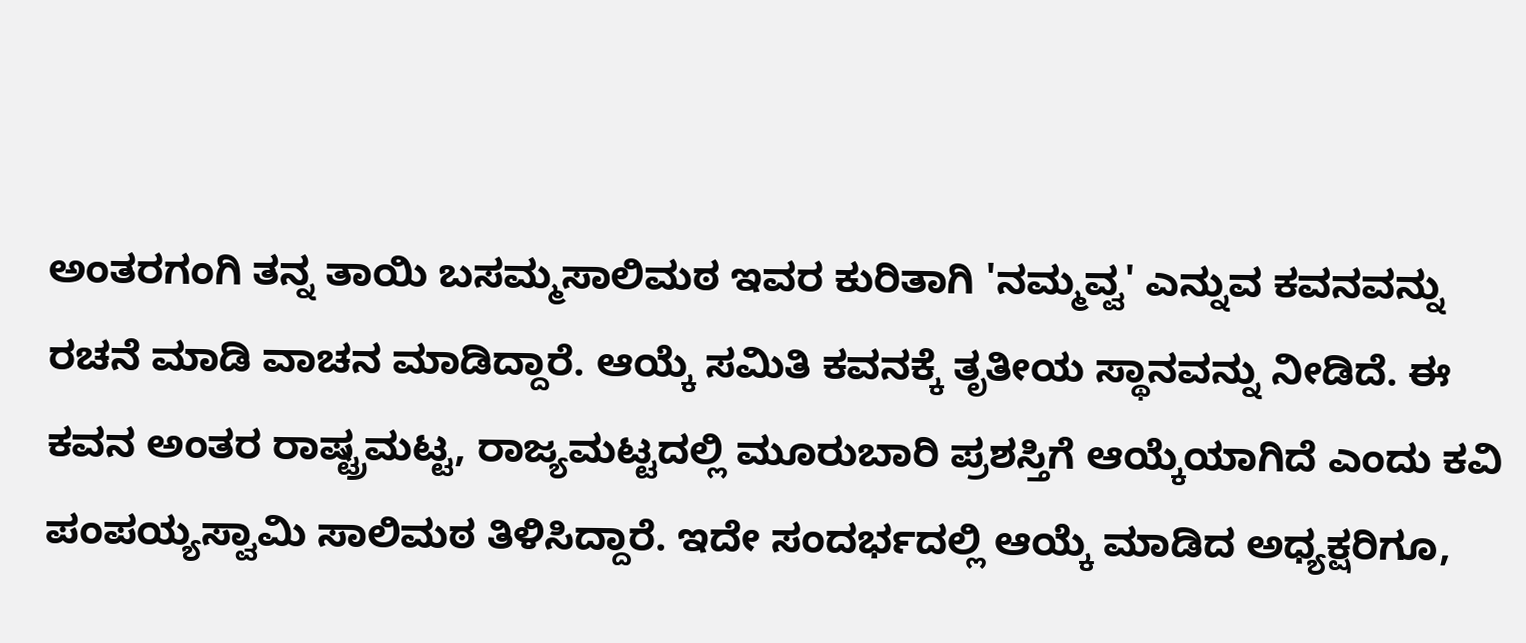ಅಂತರಗಂಗಿ ತನ್ನ ತಾಯಿ ಬಸಮ್ಮಸಾಲಿಮಠ ಇವರ ಕುರಿತಾಗಿ 'ನಮ್ಮವ್ವ' ಎನ್ನುವ ಕವನವನ್ನು ರಚನೆ ಮಾಡಿ ವಾಚನ ಮಾಡಿದ್ದಾರೆ. ಆಯ್ಕೆ ಸಮಿತಿ ಕವನಕ್ಕೆ ತೃತೀಯ ಸ್ಥಾನವನ್ನು ನೀಡಿದೆ. ಈ ಕವನ ಅಂತರ ರಾಷ್ಟ್ರಮಟ್ಟ, ರಾಜ್ಯಮಟ್ಟದಲ್ಲಿ ಮೂರುಬಾರಿ ಪ್ರಶಸ್ತಿಗೆ ಆಯ್ಕೆಯಾಗಿದೆ ಎಂದು ಕವಿ ಪಂಪಯ್ಯಸ್ವಾಮಿ ಸಾಲಿಮಠ ತಿಳಿಸಿದ್ದಾರೆ. ಇದೇ ಸಂದರ್ಭದಲ್ಲಿ ಆಯ್ಕೆ ಮಾಡಿದ ಅಧ್ಯಕ್ಷರಿಗೂ,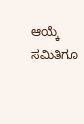ಆಯ್ಕೆ ಸಮಿತಿಗೂ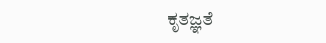ಕೃತಜ್ಞತೆ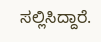ಸಲ್ಲಿಸಿದ್ದಾರೆ.